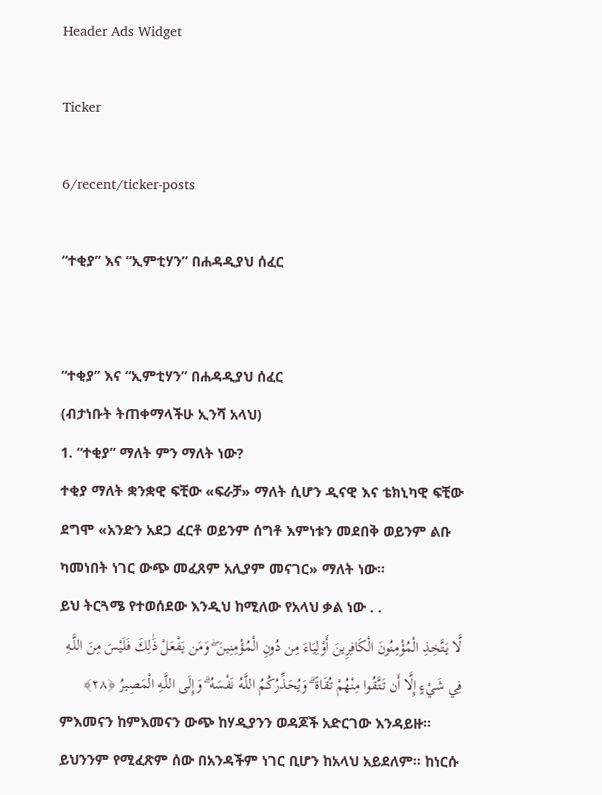Header Ads Widget

Ticker

6/recent/ticker-posts

“ተቂያ” እና “ኢምቲሃን” በሐዳዲያህ ሰፈር


“ተቂያ” እና “ኢምቲሃን” በሐዳዲያህ ሰፈር
(ብታነቡት ትጠቀማላችሁ ኢንሻ አላህ)
1. “ተቂያ” ማለት ምን ማለት ነው?
ተቂያ ማለት ቋንቋዊ ፍቺው «ፍራቻ» ማለት ሲሆን ዲናዊ እና ቴክኒካዊ ፍቺው ደግሞ «አንድን አደጋ ፈርቶ ወይንም ሰግቶ እምነቱን መደበቅ ወይንም ልቡ ካመነበት ነገር ውጭ መፈጸም አሊያም መናገር» ማለት ነው።
ይህ ትርጓሜ የተወሰደው እንዲህ ከሚለው የአላህ ቃል ነው . .
لَّا يَتَّخِذِ الْمُؤْمِنُونَ الْكَافِرِينَ أَوْلِيَاءَ مِن دُونِ الْمُؤْمِنِينَ ۖ وَمَن يَفْعَلْ ذَٰلِكَ فَلَيْسَ مِنَ اللَّـهِ فِي شَيْءٍ إِلَّا أَن تَتَّقُوا مِنْهُمْ تُقَاةً ۗ وَيُحَذِّرُكُمُ اللَّـهُ نَفْسَهُ ۗ وَإِلَى اللَّـهِ الْمَصِيرُ ﴿٢٨﴾
ምእመናን ከምእመናን ውጭ ከሃዲያንን ወዳጆች አድርገው እንዳይዙ። ይህንንም የሚፈጽም ሰው በአንዳችም ነገር ቢሆን ከአላህ አይደለም። ከነርሱ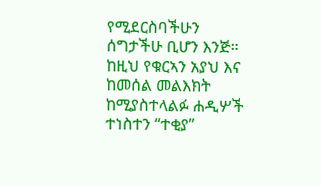የሚደርስባችሁን ሰግታችሁ ቢሆን እንጅ።
ከዚህ የቁርኣን አያህ እና ከመሰል መልእክት ከሚያስተላልፉ ሐዲሦች ተነስተን “ተቂያ”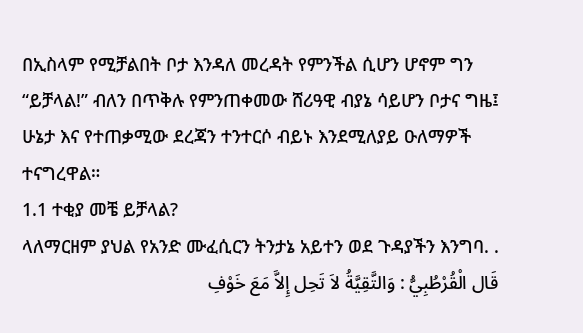በኢስላም የሚቻልበት ቦታ እንዳለ መረዳት የምንችል ሲሆን ሆኖም ግን “ይቻላል!” ብለን በጥቅሉ የምንጠቀመው ሸሪዓዊ ብያኔ ሳይሆን ቦታና ግዜ፤ ሁኔታ እና የተጠቃሚው ደረጃን ተንተርሶ ብይኑ እንደሚለያይ ዑለማዎች ተናግረዋል።
1.1 ተቂያ መቼ ይቻላል?
ላለማርዘም ያህል የአንድ ሙፈሲርን ትንታኔ አይተን ወደ ጉዳያችን እንግባ. .
قَال الْقُرْطُبِيُّ : وَالتَّقِيَّةُ لاَ تَحِل إِلاَّ مَعَ خَوْفِ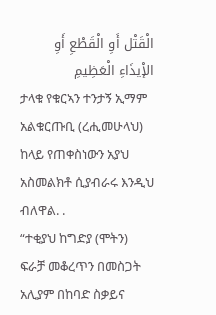الْقَتْل أَوِ الْقَطْعِ أَوِ الإْيذَاءِ الْعَظِيمِ
ታላቁ የቁርኣን ተንታኝ ኢማም አልቁርጡቢ (ረሒመሁላህ) ከላይ የጠቀስነውን አያህ አስመልክቶ ሲያብራሩ እንዲህ ብለዋል. .
“ተቂያህ ከግድያ (ሞትን) ፍራቻ መቆረጥን በመስጋት አሊያም በከባድ ስቃይና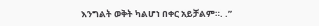እንግልት ወቅት ካልሆነ በቀር አይቻልም።. .”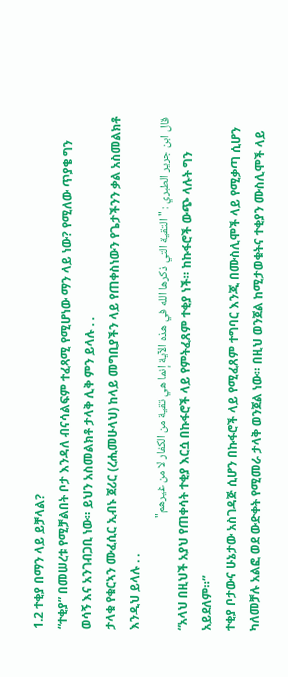1.2 ተቂያ በማን ላይ ይቻላል?
“ተቂያ” በመሠረቱ የሚቻልበት ቦታ እንዳለ ብናሳልፍም ተፈጻሚ የሚሆነው ማን ላይ ነው? የሚለው ጥያቄ ግን ወሳኝ እና አንገብጋቢ ነው። ይህን አስመልክቶ ታላቅ ሊቅ ምን ይላሉ . .
ታላቁ የቁርኣን ሙፈሲር ኢብኑ ጀሪር (ረሒመሁላህ) ከላይ መግቢያችን ላይ የጠቀስነውን የጌታችንን ቃል አስመልክቶ እንዲህ ይላሉ . .
قال ابن جرير الطبري : "التقية التي ذكرها الله في هذه الآية إنما هي تقية من الكفار لا من غيرهم"
“አላህ በዚህች አያህ የጠቀሳት ተቂያ እርሷ በኩፋሮች ላይ የምትፈጸም ተቂያ ነች። ከኩፋሮች ውጭ ላሉት ግን አይደለም።”
ተቂያ ቦታውና ሁኔታው አስገዳጅ ሲሆን በኩፋሮች ላይ የሚፈጸም ተግባር እንጂ በሙስሊሞች ላይ የሚቃጣ ሲሆን ካለመቻሉ አልፎ ወደ ውድቀት የሚመራ ታላቅ ወንጀል ነው። በዚህ ወንጀል ከሚታወቁትና ተቂያን ሙስሊሞች ላይ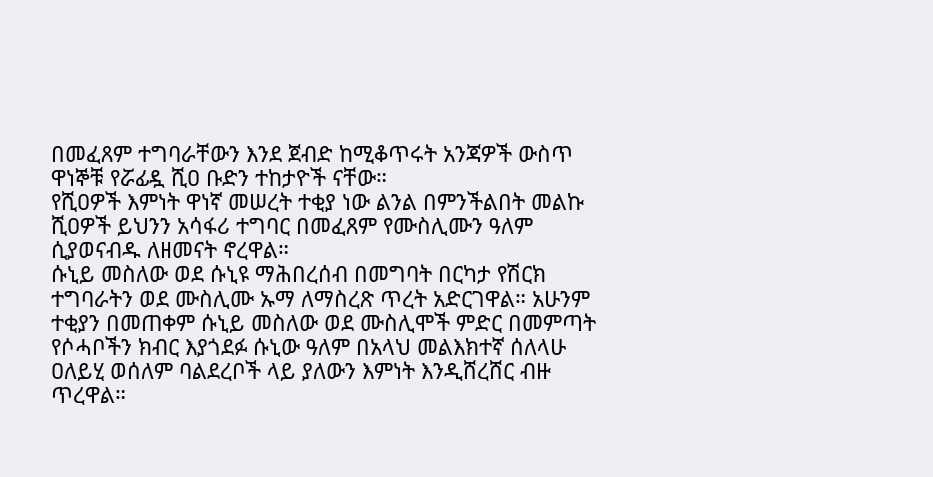በመፈጸም ተግባራቸውን እንደ ጀብድ ከሚቆጥሩት አንጃዎች ውስጥ ዋነኞቹ የሯፊዷ ሺዐ ቡድን ተከታዮች ናቸው።
የሺዐዎች እምነት ዋነኛ መሠረት ተቂያ ነው ልንል በምንችልበት መልኩ ሺዐዎች ይህንን አሳፋሪ ተግባር በመፈጸም የሙስሊሙን ዓለም ሲያወናብዱ ለዘመናት ኖረዋል።
ሱኒይ መስለው ወደ ሱኒዩ ማሕበረሰብ በመግባት በርካታ የሽርክ ተግባራትን ወደ ሙስሊሙ ኡማ ለማስረጽ ጥረት አድርገዋል። አሁንም ተቂያን በመጠቀም ሱኒይ መስለው ወደ ሙስሊሞች ምድር በመምጣት የሶሓቦችን ክብር እያጎደፉ ሱኒው ዓለም በአላህ መልእክተኛ ሰለላሁ ዐለይሂ ወሰለም ባልደረቦች ላይ ያለውን እምነት እንዲሸረሸር ብዙ ጥረዋል።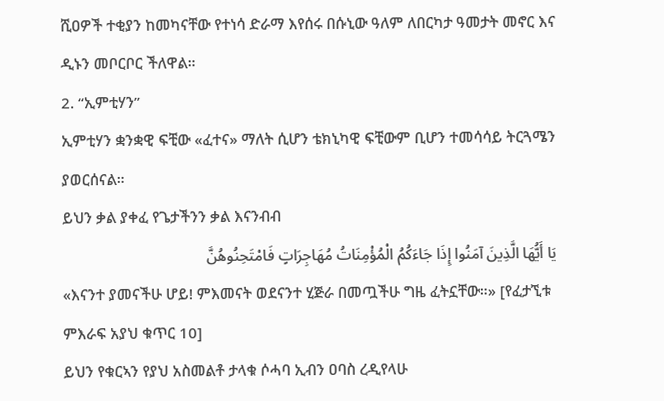ሺዐዎች ተቂያን ከመካናቸው የተነሳ ድራማ እየሰሩ በሱኒው ዓለም ለበርካታ ዓመታት መኖር እና ዲኑን መቦርቦር ችለዋል።
2. “ኢምቲሃን”
ኢምቲሃን ቋንቋዊ ፍቺው «ፈተና» ማለት ሲሆን ቴክኒካዊ ፍቺውም ቢሆን ተመሳሳይ ትርጓሜን ያወርሰናል።
ይህን ቃል ያቀፈ የጌታችንን ቃል እናንብብ
يَا أَيُّهَا الَّذِينَ آمَنُوا إِذَا جَاءَكُمُ الْمُؤْمِنَاتُ مُهَاجِرَاتٍ فَامْتَحِنُوهُنَّ
«እናንተ ያመናችሁ ሆይ! ምእመናት ወደናንተ ሂጅራ በመጧችሁ ግዜ ፈትኗቸው።» [የፈታኚቱ ምእራፍ አያህ ቁጥር 10]
ይህን የቁርኣን የያህ አስመልቶ ታላቁ ሶሓባ ኢብን ዐባስ ረዲየላሁ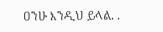ዐንሁ እንዲህ ይላል. .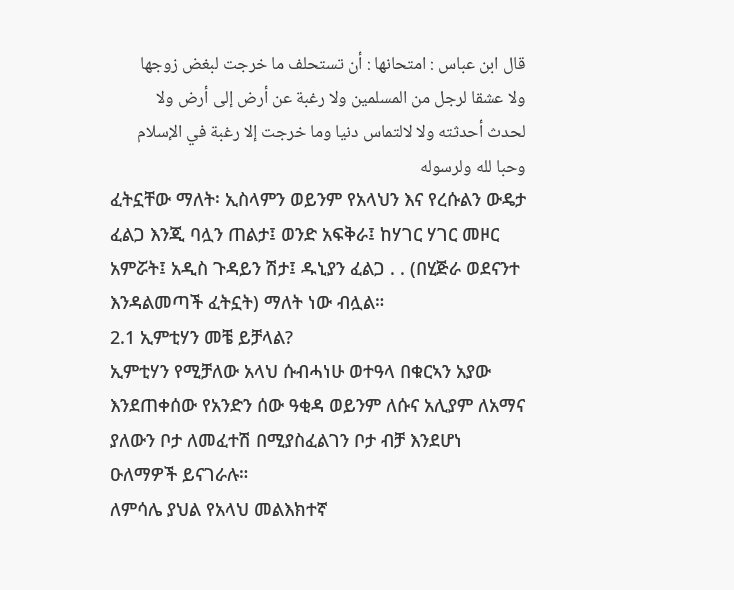قال ابن عباس : امتحانها : أن تستحلف ما خرجت لبغض زوجها ولا عشقا لرجل من المسلمين ولا رغبة عن أرض إلى أرض ولا لحدث أحدثته ولا لالتماس دنيا وما خرجت إلا رغبة في الإسلام وحبا لله ولرسوله
ፈትኗቸው ማለት፡ ኢስላምን ወይንም የአላህን እና የረሱልን ውዴታ ፈልጋ እንጂ ባሏን ጠልታ፤ ወንድ አፍቅራ፤ ከሃገር ሃገር መዞር አምሯት፤ አዲስ ጉዳይን ሽታ፤ ዱኒያን ፈልጋ . . (በሂጅራ ወደናንተ እንዳልመጣች ፈትኗት) ማለት ነው ብሏል።
2.1 ኢምቲሃን መቼ ይቻላል?
ኢምቲሃን የሚቻለው አላህ ሱብሓነሁ ወተዓላ በቁርኣን አያው እንደጠቀሰው የአንድን ሰው ዓቂዳ ወይንም ለሱና አሊያም ለአማና ያለውን ቦታ ለመፈተሽ በሚያስፈልገን ቦታ ብቻ እንደሆነ ዑለማዎች ይናገራሉ።
ለምሳሌ ያህል የአላህ መልእክተኛ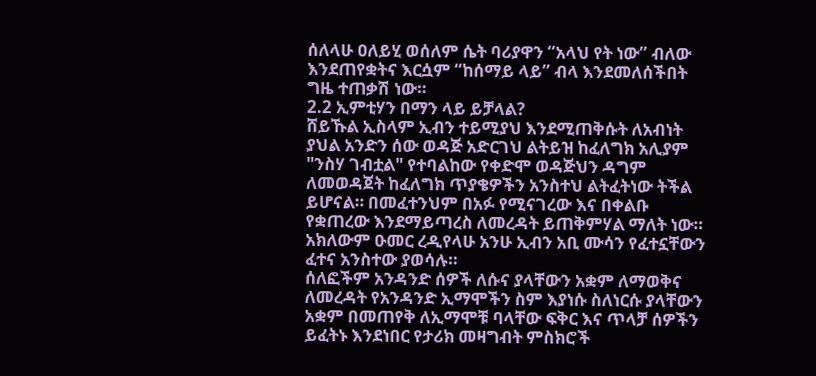ሰለላሁ ዐለይሂ ወሰለም ሴት ባሪያዋን “አላህ የት ነው” ብለው እንደጠየቋትና እርሷም “ከሰማይ ላይ” ብላ እንደመለሰችበት ግዜ ተጠቃሽ ነው።
2.2 ኢምቲሃን በማን ላይ ይቻላል?
ሸይኹል ኢስላም ኢብን ተይሚያህ እንደሚጠቅሱት ለአብነት ያህል አንድን ሰው ወዳጅ አድርገህ ልትይዝ ከፈለግክ አሊያም "ንስሃ ገብቷል" የተባልከው የቀድሞ ወዳጅህን ዳግም ለመወዳጀት ከፈለግክ ጥያቄዎችን አንስተህ ልትፈትነው ትችል ይሆናል። በመፈተንህም በአፉ የሚናገረው እና በቀልቡ የቋጠረው እንደማይጣረስ ለመረዳት ይጠቅምሃል ማለት ነው። አክለውም ዑመር ረዲየላሁ አንሁ ኢብን አቢ ሙሳን የፈተኗቸውን ፈተና አንስተው ያወሳሉ።
ሰለፎችም አንዳንድ ሰዎች ለሱና ያላቸውን አቋም ለማወቅና ለመረዳት የአንዳንድ ኢማሞችን ስም እያነሱ ስለነርሱ ያላቸውን አቋም በመጠየቅ ለኢማሞቹ ባላቸው ፍቅር እና ጥላቻ ሰዎችን ይፈትኑ እንደነበር የታሪክ መዛግብት ምስክሮች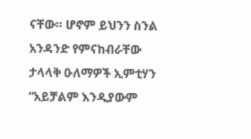ናቸው። ሆኖም ይህንን ስንል አንዳንድ የምናከብራቸው ታላላቅ ዑለማዎች ኢምቲሃን “አይቻልም እንዲያውም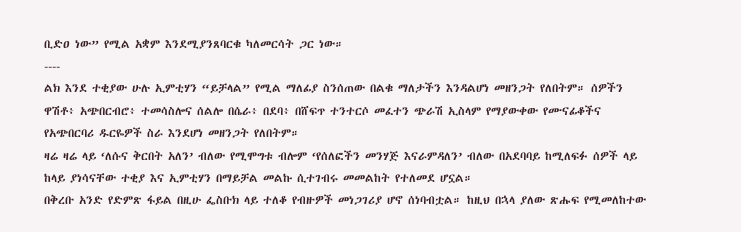ቢድዐ ነው” የሚል አቋም እንደሚያንጸባርቁ ካለመርሳት ጋር ነው።
----
ልክ እንደ ተቂያው ሁሉ ኢምቲሃን “ይቻላል” የሚል ማለፊያ ስንሰጠው በልቁ ማለታችን እንዳልሆነ መዘንጋት የለበትም። ሰዎችን ዋሽቶ፥ አጭበርብሮ፥ ተመሳስሎና ሰልሎ በሴራ፥ በደባ፥ በሸፍጥ ተንተርሶ መፈተን ጭራሽ ኢስላም የማያውቀው የሙናፊቆችና የአጭበርባሪ ዱርዬዎች ስራ እንደሆነ መዘንጋት የለበትም።
ዛሬ ዛሬ ላይ ‘ለሱና ቅርበት አለን’ ብለው የሚሞግቱ ብሎም ‘የሰለፎችን መንሃጅ እናራምዳለን’ ብለው በአደባባይ ከሚለፍፉ ሰዎች ላይ ከላይ ያነሳናቸው ተቂያ እና ኢምቲሃን በማይቻል መልኩ ሲተገብሩ መመልከት የተለመደ ሆኗል።
በቅረቡ አንድ የድምጽ ፋይል በዚሁ ፌስቡክ ላይ ተለቆ የብዙዎች መነጋገሪያ ሆኖ ሰነባብቷል። ከዚህ በኋላ ያለው ጽሑፍ የሚመለከተው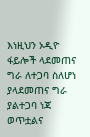እነዚህን ኦዲዮ ፋይሎች ላደመጠና ግራ ለተጋባ ስለሆነ ያላደመጠና ግራ ያልተጋባ ነጃ ወጥቷልና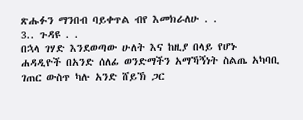ጽሑፉን ማንበብ ባይቀጥል ብየ እመክራለሁ . .
3.. ጉዳዩ . .
በኋላ ገሃድ እንደወጣው ሁለት እና ከዚያ በላይ የሆኑ ሐዳዲዮች በአንድ ሰለፊ ወንድማችን አማኻኝነት ስልጤ አካባቢ ገጠር ውስጥ ካሉ አንድ ሸይኽ ጋር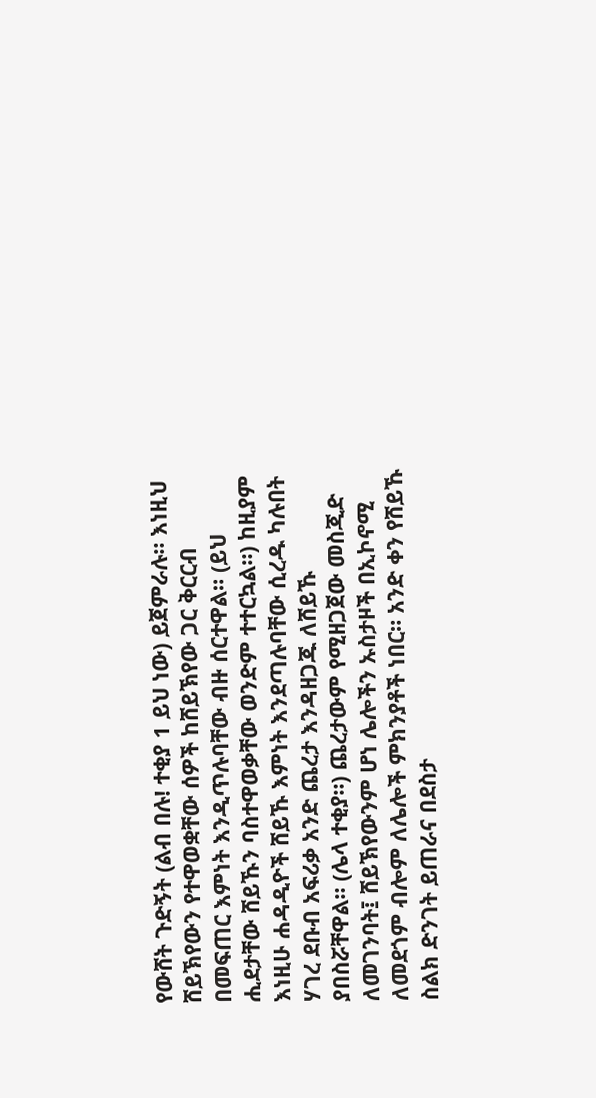የውሸት ጉድኝት (ልብ በሉ! ተቂያ 1 ይህ ነው) ይጀምራሉ። እነዚህ ሸይኽየውን የተዋወቋቸው ሰዎች ከሸይኽየው ጋር ቅርርብ በመፍጠር እምነት እንዲጥሉባቸው ብዙ ሰርተዋል። (ይህ ሒደታቸው ሸይኹን ባስተዋወቃቸው ወንድም ተተርኳል።) ከዚያም እነዚሁ ሐዳዲዮች ሸይኹ እምነት እንደጣሉባቸው ሲረዱ ካሉበት ሃገረ ደቡብ አፍሪቃ አንድ ጨረታ እንዳዘጋጁ ለሸይኹ ያበስሯቸዋል። (ሌላ ተቂያ።) ጨረታውም የሚዘጋጀው መስጂድ ለመገንባት፤ ሸይኽየውንም ሆነ ሌሎችን ኡስታዞች በኢኮኖሚ ለመደጎም ብሎም ለሌሎች ምክንያቶች ነበር። አንድ ቀን የሸይኹ ስልክ ድንገት ይጠራና በደስታ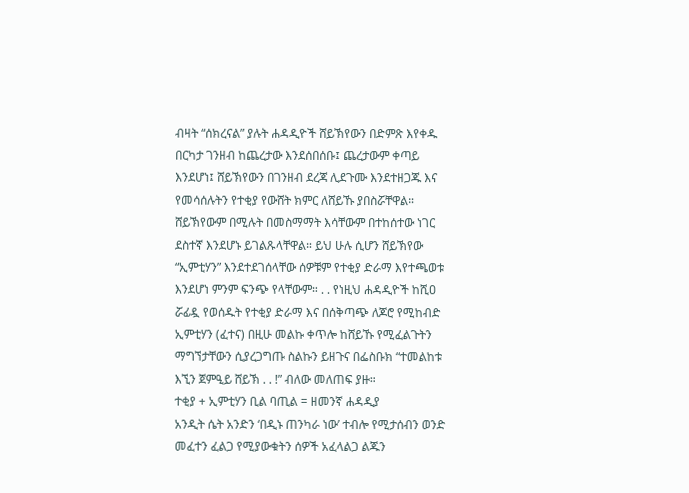ብዛት “ሰክረናል” ያሉት ሐዳዲዮች ሸይኽየውን በድምጽ እየቀዱ በርካታ ገንዘብ ከጨረታው እንደሰበሰቡ፤ ጨረታውም ቀጣይ እንደሆነ፤ ሸይኽየውን በገንዘብ ደረጃ ሊደጉሙ እንደተዘጋጁ እና የመሳሰሉትን የተቂያ የውሸት ክምር ለሸይኹ ያበስሯቸዋል። ሸይኽየውም በሚሉት በመስማማት እሳቸውም በተከሰተው ነገር ደስተኛ እንደሆኑ ይገልጹላቸዋል። ይህ ሁሉ ሲሆን ሸይኽየው “ኢምቲሃን” እንደተደገሰላቸው ሰዎቹም የተቂያ ድራማ እየተጫወቱ እንደሆነ ምንም ፍንጭ የላቸውም። . . የነዚህ ሐዳዲዮች ከሺዐ ሯፊዷ የወሰዱት የተቂያ ድራማ እና በሰቅጣጭ ለጆሮ የሚከብድ ኢምቲሃን (ፈተና) በዚሁ መልኩ ቀጥሎ ከሸይኹ የሚፈልጉትን ማግኘታቸውን ሲያረጋግጡ ስልኩን ይዘጉና በፌስቡክ “ተመልከቱ እኚን ጀምዒይ ሸይኽ . . !” ብለው መለጠፍ ያዙ።
ተቂያ + ኢምቲሃን ቢል ባጢል = ዘመንኛ ሐዳዲያ
አንዲት ሴት አንድን ‘በዲኑ ጠንካራ ነው’ ተብሎ የሚታሰብን ወንድ መፈተን ፈልጋ የሚያውቁትን ሰዎች አፈላልጋ ልጁን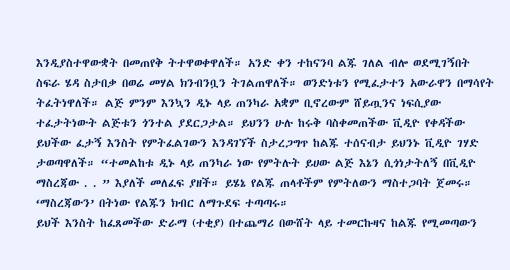እንዲያስተዋውቋት በመጠየቅ ትተዋወቀዋለች። አንድ ቀን ተከናንባ ልጁ ገለል ብሎ ወደሚገኝበት ስፍራ ሄዳ ስታበቃ በወሬ መሃል ክንብንቧን ትገልጠዋለች። ወንድነቱን የሚፈታተን አውራዋን በማሳየት ትፈትነዋለች። ልጅ ምንም እንኳን ዲኑ ላይ ጠንካራ አቋም ቢኖረውም ሸይጧንና ነፍሲያው ተፈታትነውት ልጅቱን ጎንተል ያደርጋታል። ይህንን ሁሉ ከሩቅ ባስቀመጠችው ቪዲዮ የቀዳችው ይህችው ፈታኝ እንስት የምትፈልገውን እንዳገኘች ስታረጋግጥ ከልጁ ተሰናብታ ይህንኑ ቪዲዮ ገሃድ ታወጣዋለች። “ተመልከቱ ዲኑ ላይ ጠንካራ ነው የምትሉት ይሀው ልጅ እኔን ሲጎነታትለኝ በቪዲዮ ማስረጃው . . ” እያለች መለፈፍ ያዘች። ይሄኔ የልጁ ጠላቶችም የምትለውን ማስተጋባት ጀመሩ። ‘ማስረጃውን’ በትነው የልጁን ክብር ለማጉደፍ ተጣጣሩ።
ይህች እንስት ከፈጸመችው ድራማ (ተቂያ) በተጨማሪ በውሸት ላይ ተመርኩዛና ከልጁ የሚመጣውን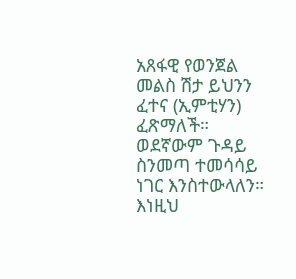አጸፋዊ የወንጀል መልስ ሽታ ይህንን ፈተና (ኢምቲሃን) ፈጽማለች።
ወደኛውም ጉዳይ ስንመጣ ተመሳሳይ ነገር እንስተውላለን። እነዚህ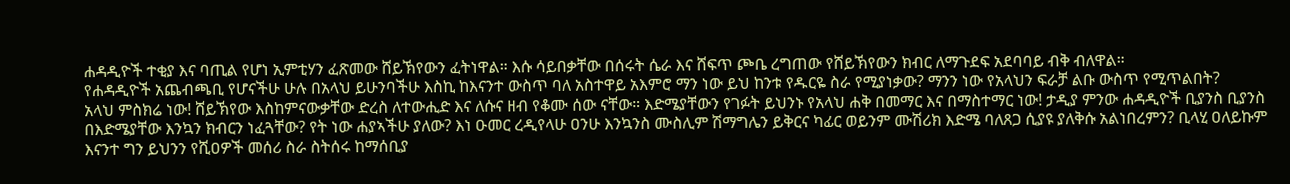ሐዳዲዮች ተቂያ እና ባጢል የሆነ ኢምቲሃን ፈጽመው ሸይኽየውን ፈትነዋል። እሱ ሳይበቃቸው በሰሩት ሴራ እና ሸፍጥ ጮቤ ረግጠው የሸይኽየውን ክብር ለማጉደፍ አደባባይ ብቅ ብለዋል።
የሐዳዲዮች አጨብጫቢ የሆናችሁ ሁሉ በአላህ ይሁንባችሁ እስኪ ከእናንተ ውስጥ ባለ አስተዋይ አእምሮ ማን ነው ይህ ከንቱ የዱርዬ ስራ የሚያነቃው? ማንን ነው የአላህን ፍራቻ ልቡ ውስጥ የሚጥልበት?
አላህ ምስክሬ ነው! ሸይኽየው እስከምናውቃቸው ድረስ ለተውሒድ እና ለሱና ዘብ የቆሙ ሰው ናቸው። እድሜያቸውን የገፉት ይህንኑ የአላህ ሐቅ በመማር እና በማስተማር ነው! ታዲያ ምንው ሐዳዲዮች ቢያንስ ቢያንስ በእድሜያቸው እንኳን ክብርን ነፈጓቸው? የት ነው ሐያኣችሁ ያለው? እነ ዑመር ረዲየላሁ ዐንሁ እንኳንስ ሙስሊም ሽማግሌን ይቅርና ካፊር ወይንም ሙሽሪክ እድሜ ባለጸጋ ሲያዩ ያለቅሱ አልነበረምን? ቢላሂ ዐለይኩም እናንተ ግን ይህንን የሺዐዎች መሰሪ ስራ ስትሰሩ ከማሰቢያ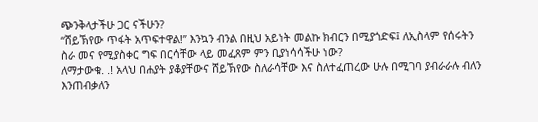ጭንቅላታችሁ ጋር ናችሁን?
“ሸይኽየው ጥፋት አጥፍተዋል!” እንኳን ብንል በዚህ አይነት መልኩ ክብርን በሚያጎድፍ፤ ለኢስላም የሰሩትን ስራ መና የሚያስቀር ግፍ በርሳቸው ላይ መፈጸም ምን ቢያነሳሳችሁ ነው?
ለማታውቁ. .! አላህ በሐያት ያቆያቸውና ሸይኽየው ስለራሳቸው እና ስለተፈጠረው ሁሉ በሚገባ ያብራራሉ ብለን እንጠብቃለን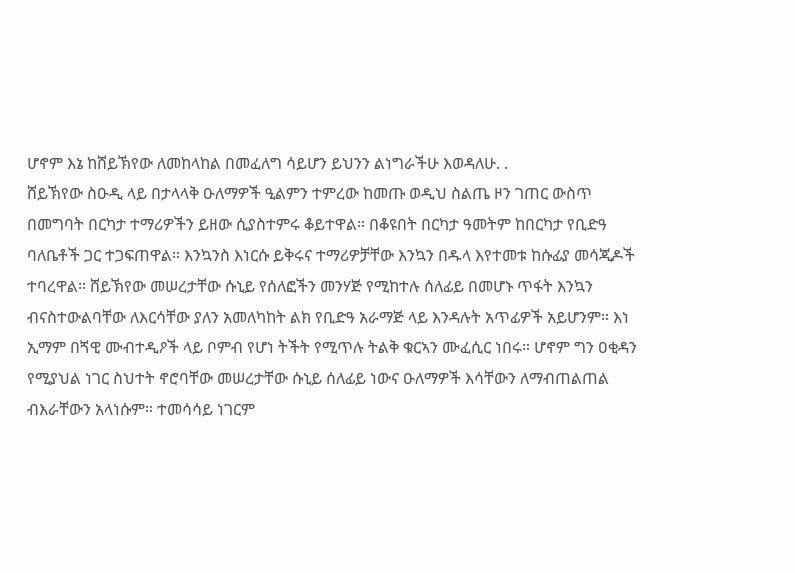ሆኖም እኔ ከሸይኽየው ለመከላከል በመፈለግ ሳይሆን ይህንን ልነግራችሁ እወዳለሁ. .
ሸይኽየው ስዑዲ ላይ በታላላቅ ዑለማዎች ዒልምን ተምረው ከመጡ ወዲህ ስልጤ ዞን ገጠር ውስጥ በመግባት በርካታ ተማሪዎችን ይዘው ሲያስተምሩ ቆይተዋል። በቆዩበት በርካታ ዓመትም ከበርካታ የቢድዓ ባለቤቶች ጋር ተጋፍጠዋል። እንኳንስ እነርሱ ይቅሩና ተማሪዎቻቸው እንኳን በዱላ እየተመቱ ከሱፊያ መሳጂዶች ተባረዋል። ሸይኽየው መሠረታቸው ሱኒይ የሰለፎችን መንሃጅ የሚከተሉ ሰለፊይ በመሆኑ ጥፋት እንኳን ብናስተውልባቸው ለእርሳቸው ያለን አመለካከት ልክ የቢድዓ አራማጅ ላይ እንዳሉት አጥፊዎች አይሆንም። እነ ኢማም በጘዊ ሙብተዲዖች ላይ ቦምብ የሆነ ትችት የሚጥሉ ትልቅ ቁርኣን ሙፈሲር ነበሩ። ሆኖም ግን ዐቂዳን የሚያህል ነገር ስህተት ኖሮባቸው መሠረታቸው ሱኒይ ሰለፊይ ነውና ዑለማዎች እሳቸውን ለማብጠልጠል ብእራቸውን አላነሱም። ተመሳሳይ ነገርም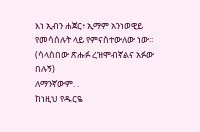እነ ኢብን ሐጀር፥ ኢማም አንነወዊይ የመሳሰሉት ላይ የምናስተውለው ነው።
(ሳላስበው ጽሑፉ ረዝሞብኛልና አፉው በሉኝ)
ለማንኛውም. .
ከነዚህ የዱርዬ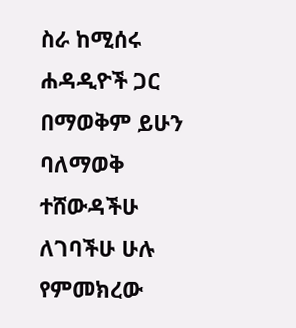ስራ ከሚሰሩ ሐዳዲዮች ጋር በማወቅም ይሁን ባለማወቅ ተሸውዳችሁ ለገባችሁ ሁሉ የምመክረው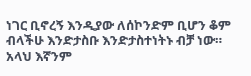ነገር ቢኖረኝ እንዲያው ለሰኮንድም ቢሆን ቆም ብላችሁ እንድታስቡ እንድታስተነትኑ ብቻ ነው።
አላህ እኛንም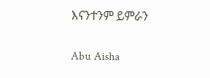እናንተንም ይምራን

Abu Aisha